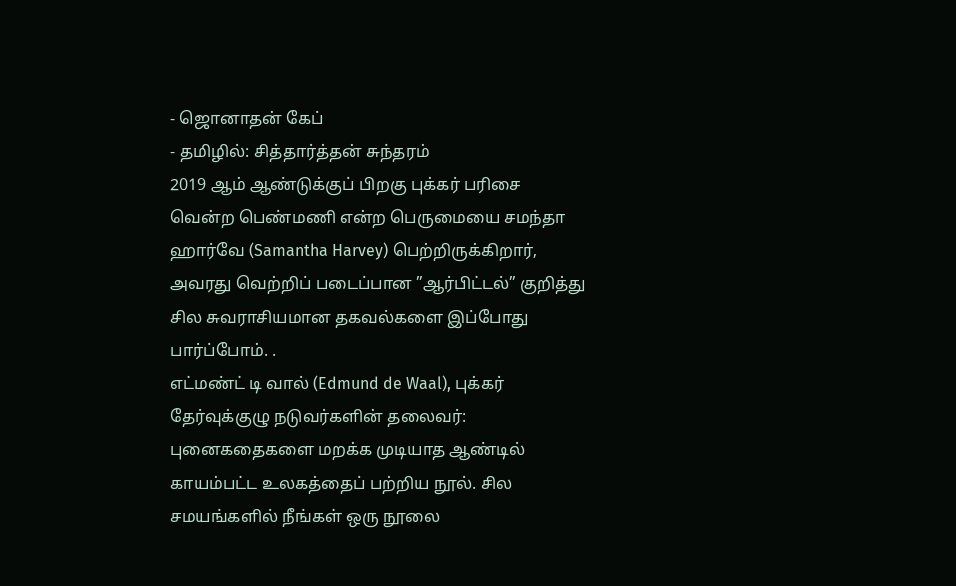- ஜொனாதன் கேப்
- தமிழில்: சித்தார்த்தன் சுந்தரம்
2019 ஆம் ஆண்டுக்குப் பிறகு புக்கர் பரிசை வென்ற பெண்மணி என்ற பெருமையை சமந்தா ஹார்வே (Samantha Harvey) பெற்றிருக்கிறார், அவரது வெற்றிப் படைப்பான ”ஆர்பிட்டல்” குறித்து சில சுவராசியமான தகவல்களை இப்போது பார்ப்போம். .
எட்மண்ட் டி வால் (Edmund de Waal), புக்கர் தேர்வுக்குழு நடுவர்களின் தலைவர்:
புனைகதைகளை மறக்க முடியாத ஆண்டில் காயம்பட்ட உலகத்தைப் பற்றிய நூல். சில சமயங்களில் நீங்கள் ஒரு நூலை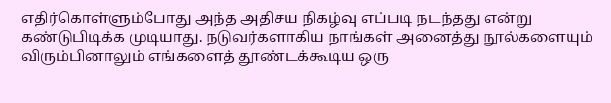எதிர்கொள்ளும்போது அந்த அதிசய நிகழ்வு எப்படி நடந்தது என்று கண்டுபிடிக்க முடியாது. நடுவர்களாகிய நாங்கள் அனைத்து நூல்களையும் விரும்பினாலும் எங்களைத் தூண்டக்கூடிய ஒரு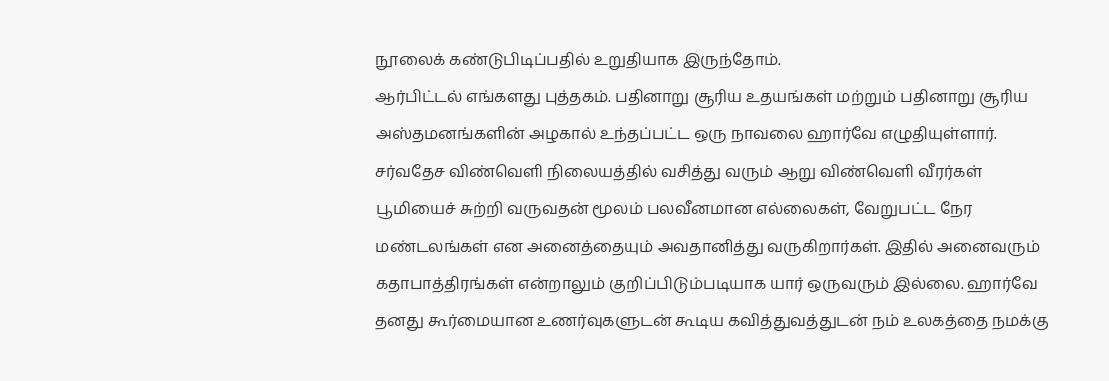நூலைக் கண்டுபிடிப்பதில் உறுதியாக இருந்தோம்.
ஆர்பிட்டல் எங்களது புத்தகம். பதினாறு சூரிய உதயங்கள் மற்றும் பதினாறு சூரிய அஸ்தமனங்களின் அழகால் உந்தப்பட்ட ஒரு நாவலை ஹார்வே எழுதியுள்ளார். சர்வதேச விண்வெளி நிலையத்தில் வசித்து வரும் ஆறு விண்வெளி வீரர்கள் பூமியைச் சுற்றி வருவதன் மூலம் பலவீனமான எல்லைகள், வேறுபட்ட நேர மண்டலங்கள் என அனைத்தையும் அவதானித்து வருகிறார்கள். இதில் அனைவரும் கதாபாத்திரங்கள் என்றாலும் குறிப்பிடும்படியாக யார் ஒருவரும் இல்லை. ஹார்வே தனது கூர்மையான உணர்வுகளுடன் கூடிய கவித்துவத்துடன் நம் உலகத்தை நமக்கு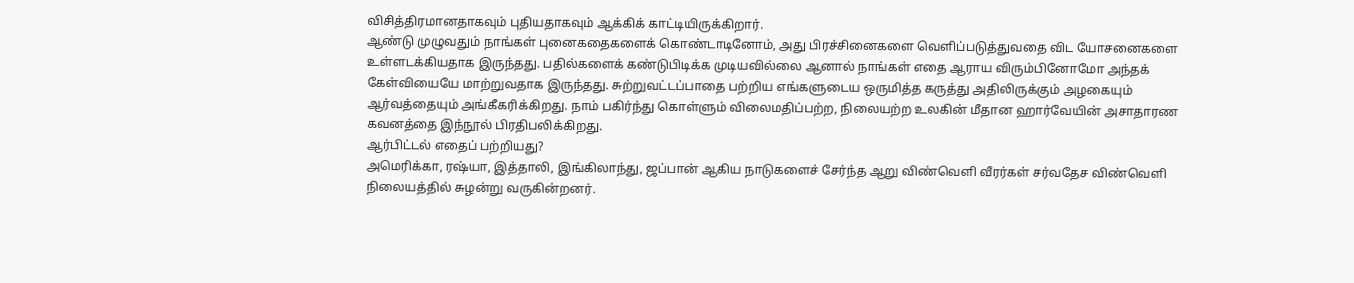விசித்திரமானதாகவும் புதியதாகவும் ஆக்கிக் காட்டியிருக்கிறார்.
ஆண்டு முழுவதும் நாங்கள் புனைகதைகளைக் கொண்டாடினோம், அது பிரச்சினைகளை வெளிப்படுத்துவதை விட யோசனைகளை உள்ளடக்கியதாக இருந்தது. பதில்களைக் கண்டுபிடிக்க முடியவில்லை ஆனால் நாங்கள் எதை ஆராய விரும்பினோமோ அந்தக் கேள்வியையே மாற்றுவதாக இருந்தது. சுற்றுவட்டப்பாதை பற்றிய எங்களுடைய ஒருமித்த கருத்து அதிலிருக்கும் அழகையும் ஆர்வத்தையும் அங்கீகரிக்கிறது. நாம் பகிர்ந்து கொள்ளும் விலைமதிப்பற்ற, நிலையற்ற உலகின் மீதான ஹார்வேயின் அசாதாரண கவனத்தை இந்நூல் பிரதிபலிக்கிறது.
ஆர்பிட்டல் எதைப் பற்றியது?
அமெரிக்கா, ரஷ்யா, இத்தாலி, இங்கிலாந்து, ஜப்பான் ஆகிய நாடுகளைச் சேர்ந்த ஆறு விண்வெளி வீரர்கள் சர்வதேச விண்வெளி நிலையத்தில் சுழன்று வருகின்றனர்.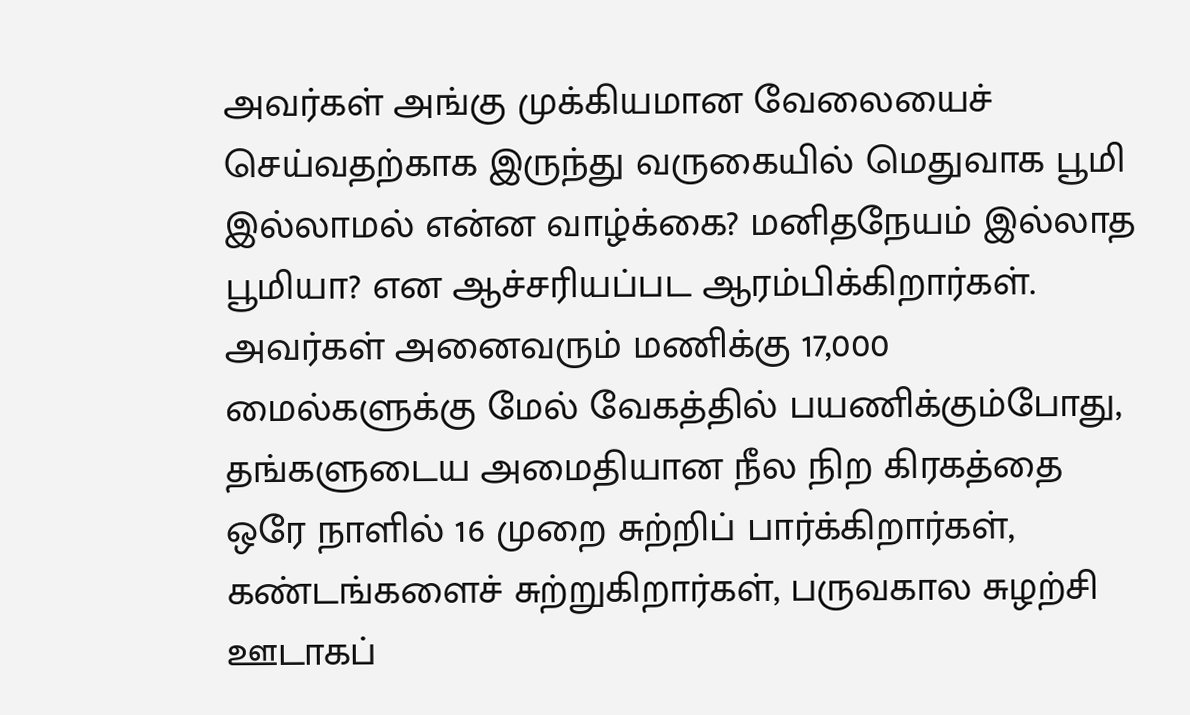அவர்கள் அங்கு முக்கியமான வேலையைச் செய்வதற்காக இருந்து வருகையில் மெதுவாக பூமி இல்லாமல் என்ன வாழ்க்கை? மனிதநேயம் இல்லாத பூமியா? என ஆச்சரியப்பட ஆரம்பிக்கிறார்கள்.
அவர்கள் அனைவரும் மணிக்கு 17,000 மைல்களுக்கு மேல் வேகத்தில் பயணிக்கும்போது, தங்களுடைய அமைதியான நீல நிற கிரகத்தை ஒரே நாளில் 16 முறை சுற்றிப் பார்க்கிறார்கள், கண்டங்களைச் சுற்றுகிறார்கள், பருவகால சுழற்சி ஊடாகப்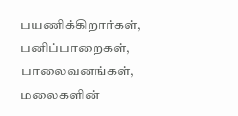பயணிக்கிறார்கள், பனிப்பாறைகள், பாலைவனங்கள், மலைகளின்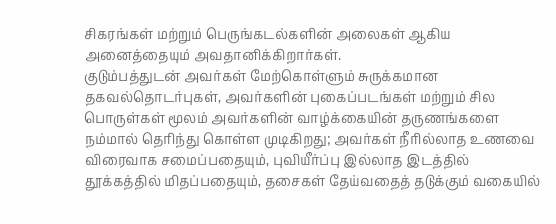சிகரங்கள் மற்றும் பெருங்கடல்களின் அலைகள் ஆகிய அனைத்தையும் அவதானிக்கிறார்கள்.
குடும்பத்துடன் அவர்கள் மேற்கொள்ளும் சுருக்கமான தகவல்தொடர்புகள், அவர்களின் புகைப்படங்கள் மற்றும் சில பொருள்கள் மூலம் அவர்களின் வாழ்க்கையின் தருணங்களை நம்மால் தெரிந்து கொள்ள முடிகிறது; அவர்கள் நீரில்லாத உணவை விரைவாக சமைப்பதையும், புவியீர்ப்பு இல்லாத இடத்தில் தூக்கத்தில் மிதப்பதையும், தசைகள் தேய்வதைத் தடுக்கும் வகையில்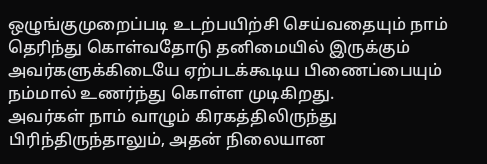ஒழுங்குமுறைப்படி உடற்பயிற்சி செய்வதையும் நாம் தெரிந்து கொள்வதோடு தனிமையில் இருக்கும் அவர்களுக்கிடையே ஏற்படக்கூடிய பிணைப்பையும் நம்மால் உணர்ந்து கொள்ள முடிகிறது.
அவர்கள் நாம் வாழும் கிரகத்திலிருந்து பிரிந்திருந்தாலும், அதன் நிலையான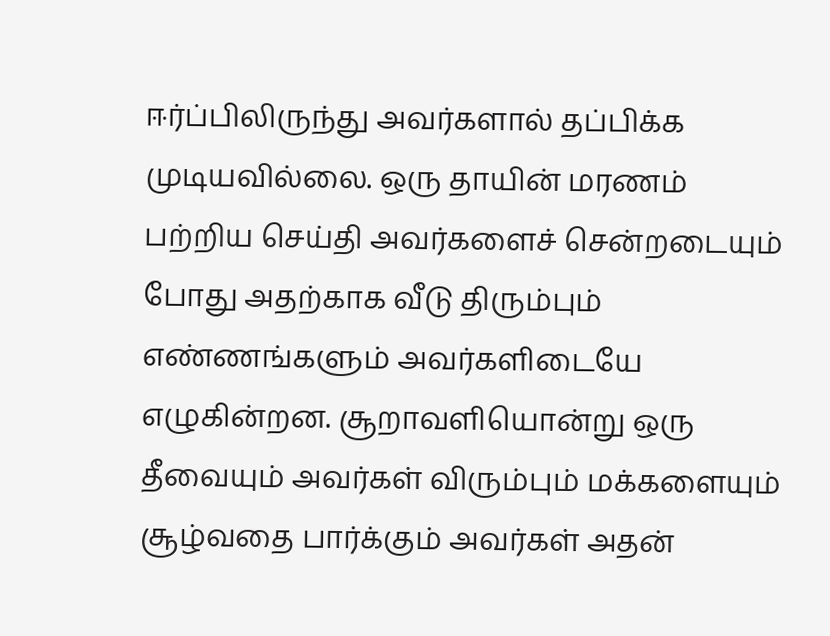ஈர்ப்பிலிருந்து அவர்களால் தப்பிக்க முடியவில்லை. ஒரு தாயின் மரணம் பற்றிய செய்தி அவர்களைச் சென்றடையும் போது அதற்காக வீடு திரும்பும் எண்ணங்களும் அவர்களிடையே எழுகின்றன. சூறாவளியொன்று ஒரு தீவையும் அவர்கள் விரும்பும் மக்களையும் சூழ்வதை பார்க்கும் அவர்கள் அதன்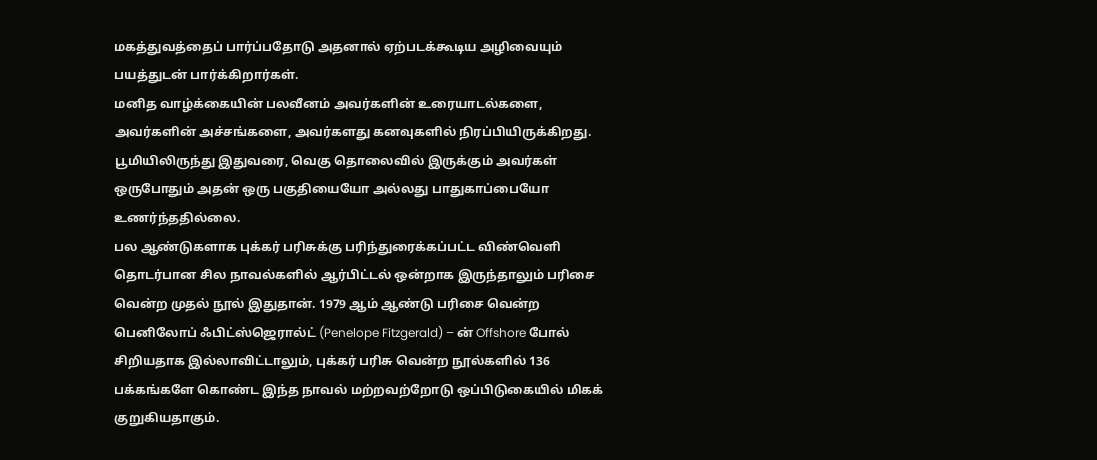மகத்துவத்தைப் பார்ப்பதோடு அதனால் ஏற்படக்கூடிய அழிவையும் பயத்துடன் பார்க்கிறார்கள்.
மனித வாழ்க்கையின் பலவீனம் அவர்களின் உரையாடல்களை, அவர்களின் அச்சங்களை, அவர்களது கனவுகளில் நிரப்பியிருக்கிறது. பூமியிலிருந்து இதுவரை, வெகு தொலைவில் இருக்கும் அவர்கள் ஒருபோதும் அதன் ஒரு பகுதியையோ அல்லது பாதுகாப்பையோ உணர்ந்ததில்லை.
பல ஆண்டுகளாக புக்கர் பரிசுக்கு பரிந்துரைக்கப்பட்ட விண்வெளி தொடர்பான சில நாவல்களில் ஆர்பிட்டல் ஒன்றாக இருந்தாலும் பரிசை வென்ற முதல் நூல் இதுதான். 1979 ஆம் ஆண்டு பரிசை வென்ற பெனிலோப் ஃபிட்ஸ்ஜெரால்ட் (Penelope Fitzgerald) – ன் Offshore போல் சிறியதாக இல்லாவிட்டாலும், புக்கர் பரிசு வென்ற நூல்களில் 136 பக்கங்களே கொண்ட இந்த நாவல் மற்றவற்றோடு ஒப்பிடுகையில் மிகக் குறுகியதாகும்.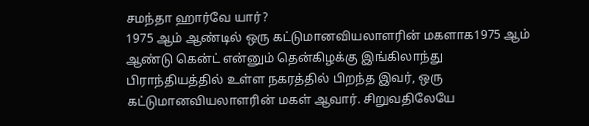சமந்தா ஹார்வே யார்?
1975 ஆம் ஆண்டில் ஒரு கட்டுமானவியலாளரின் மகளாக1975 ஆம் ஆண்டு கென்ட் என்னும் தென்கிழக்கு இங்கிலாந்து பிராந்தியத்தில் உள்ள நகரத்தில் பிறந்த இவர், ஒரு கட்டுமானவியலாளரின் மகள் ஆவார். சிறுவதிலேயே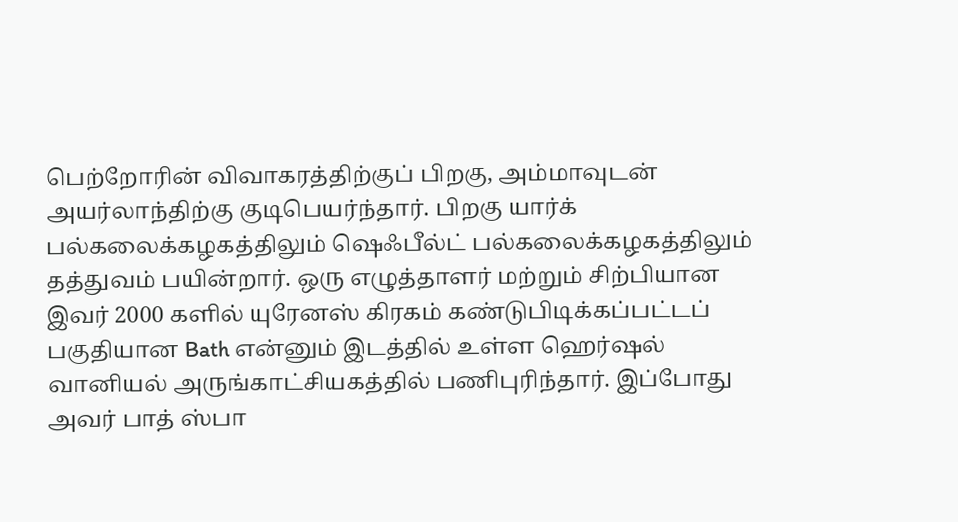பெற்றோரின் விவாகரத்திற்குப் பிறகு, அம்மாவுடன் அயர்லாந்திற்கு குடிபெயர்ந்தார். பிறகு யார்க் பல்கலைக்கழகத்திலும் ஷெஃபீல்ட் பல்கலைக்கழகத்திலும் தத்துவம் பயின்றார். ஒரு எழுத்தாளர் மற்றும் சிற்பியான இவர் 2000 களில் யுரேனஸ் கிரகம் கண்டுபிடிக்கப்பட்டப் பகுதியான Bath என்னும் இடத்தில் உள்ள ஹெர்ஷல் வானியல் அருங்காட்சியகத்தில் பணிபுரிந்தார். இப்போது அவர் பாத் ஸ்பா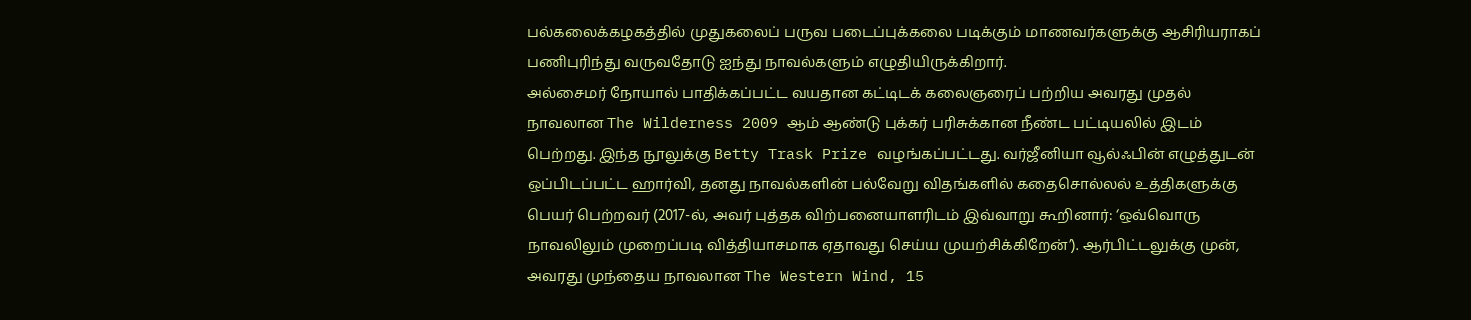பல்கலைக்கழகத்தில் முதுகலைப் பருவ படைப்புக்கலை படிக்கும் மாணவர்களுக்கு ஆசிரியராகப் பணிபுரிந்து வருவதோடு ஐந்து நாவல்களும் எழுதியிருக்கிறார்.
அல்சைமர் நோயால் பாதிக்கப்பட்ட வயதான கட்டிடக் கலைஞரைப் பற்றிய அவரது முதல் நாவலான The Wilderness 2009 ஆம் ஆண்டு புக்கர் பரிசுக்கான நீண்ட பட்டியலில் இடம் பெற்றது. இந்த நூலுக்கு Betty Trask Prize வழங்கப்பட்டது. வர்ஜீனியா வூல்ஃபின் எழுத்துடன் ஒப்பிடப்பட்ட ஹார்வி, தனது நாவல்களின் பல்வேறு விதங்களில் கதைசொல்லல் உத்திகளுக்கு பெயர் பெற்றவர் (2017-ல், அவர் புத்தக விற்பனையாளரிடம் இவ்வாறு கூறினார்: ‘ஒவ்வொரு நாவலிலும் முறைப்படி வித்தியாசமாக ஏதாவது செய்ய முயற்சிக்கிறேன்’). ஆர்பிட்டலுக்கு முன், அவரது முந்தைய நாவலான The Western Wind, 15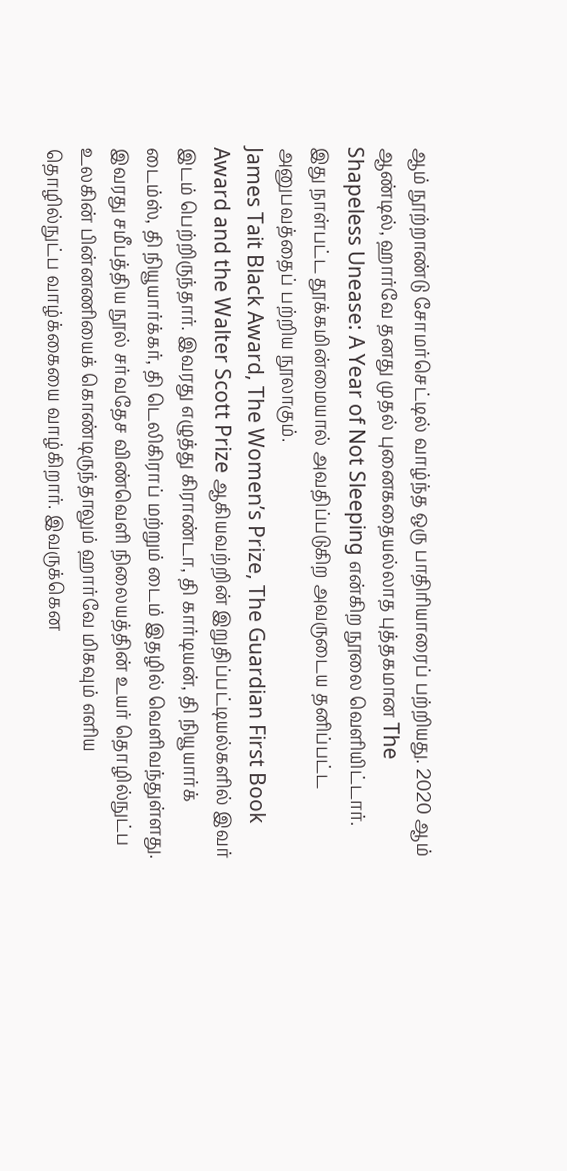ஆம் நூற்றாண்டு சோமர்செட்டில் வாழ்ந்த ஒரு பாதிரியாரைப் பற்றியது. 2020 ஆம் ஆண்டில், ஹார்வே தனது முதல் புனைகதையல்லாத புத்தகமான The Shapeless Unease: A Year of Not Sleeping என்கிற நூலை வெளியிட்டார். இது நாள்பட்ட தூக்கமின்மையால் அவதிப்படுகிற அவருடைய தனிப்பட்ட அனுபவத்தைப் பற்றிய நூலாகும்.
James Tait Black Award, The Women’s Prize, The Guardian First Book Award and the Walter Scott Prize ஆகியவற்றின் இறுதிப்பட்டியல்களில் இவர் இடம் பெற்றிருந்தார். இவரது எழுத்து கிராண்டா, தி கார்டியன், தி நியூயார்க் டைம்ஸ், தி நியூயார்க்கர், தி டெலிகிராப் மற்றும் டைம் இதழில் வெளிவந்துள்ளது.
இவரது சமீபத்திய நூல் சர்வதேச விண்வெளி நிலையத்தின் உயர் தொழில்நுட்ப உலகின் பின்னணியைக் கொண்டிருந்தாலும் ஹார்வே மிகவும் எளிய தொழில்நுட்ப வாழ்க்கையை வாழ்கிறார். இவருக்கென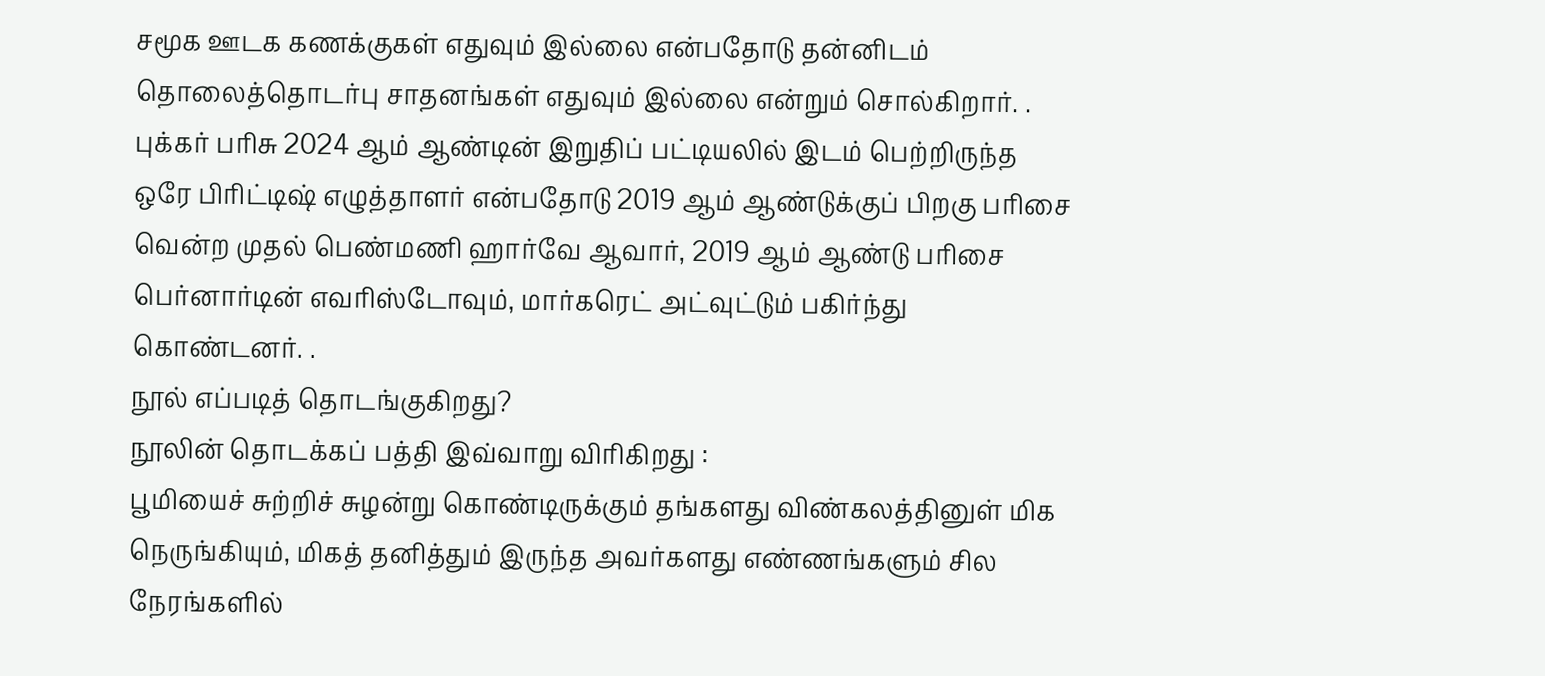சமூக ஊடக கணக்குகள் எதுவும் இல்லை என்பதோடு தன்னிடம் தொலைத்தொடர்பு சாதனங்கள் எதுவும் இல்லை என்றும் சொல்கிறார். .
புக்கர் பரிசு 2024 ஆம் ஆண்டின் இறுதிப் பட்டியலில் இடம் பெற்றிருந்த ஒரே பிரிட்டிஷ் எழுத்தாளர் என்பதோடு 2019 ஆம் ஆண்டுக்குப் பிறகு பரிசை வென்ற முதல் பெண்மணி ஹார்வே ஆவார், 2019 ஆம் ஆண்டு பரிசை பெர்னார்டின் எவரிஸ்டோவும், மார்கரெட் அட்வுட்டும் பகிர்ந்து கொண்டனர். .
நூல் எப்படித் தொடங்குகிறது?
நூலின் தொடக்கப் பத்தி இவ்வாறு விரிகிறது :
பூமியைச் சுற்றிச் சுழன்று கொண்டிருக்கும் தங்களது விண்கலத்தினுள் மிக நெருங்கியும், மிகத் தனித்தும் இருந்த அவர்களது எண்ணங்களும் சில நேரங்களில்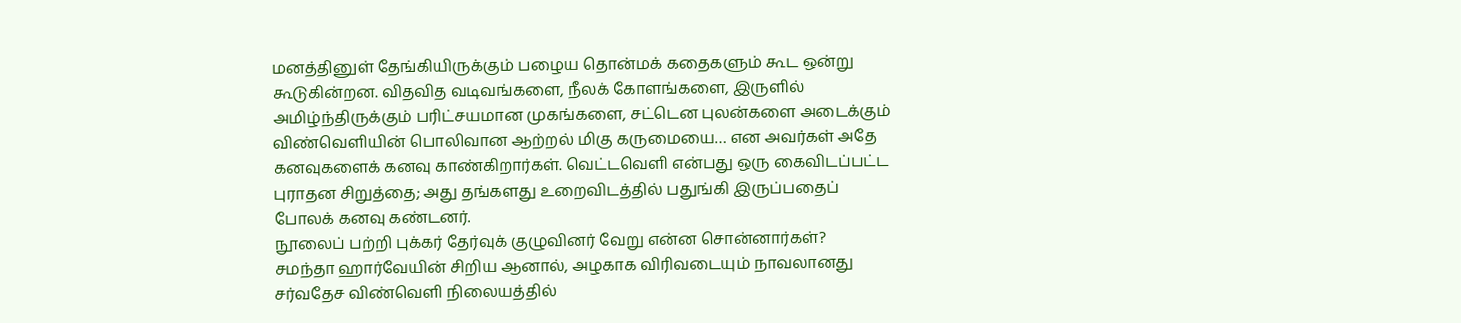மனத்தினுள் தேங்கியிருக்கும் பழைய தொன்மக் கதைகளும் கூட ஒன்று கூடுகின்றன. விதவித வடிவங்களை, நீலக் கோளங்களை, இருளில் அமிழ்ந்திருக்கும் பரிட்சயமான முகங்களை, சட்டென புலன்களை அடைக்கும் விண்வெளியின் பொலிவான ஆற்றல் மிகு கருமையை… என அவர்கள் அதே கனவுகளைக் கனவு காண்கிறார்கள். வெட்டவெளி என்பது ஒரு கைவிடப்பட்ட புராதன சிறுத்தை; அது தங்களது உறைவிடத்தில் பதுங்கி இருப்பதைப் போலக் கனவு கண்டனர்.
நூலைப் பற்றி புக்கர் தேர்வுக் குழுவினர் வேறு என்ன சொன்னார்கள்?
சமந்தா ஹார்வேயின் சிறிய ஆனால், அழகாக விரிவடையும் நாவலானது சர்வதேச விண்வெளி நிலையத்தில்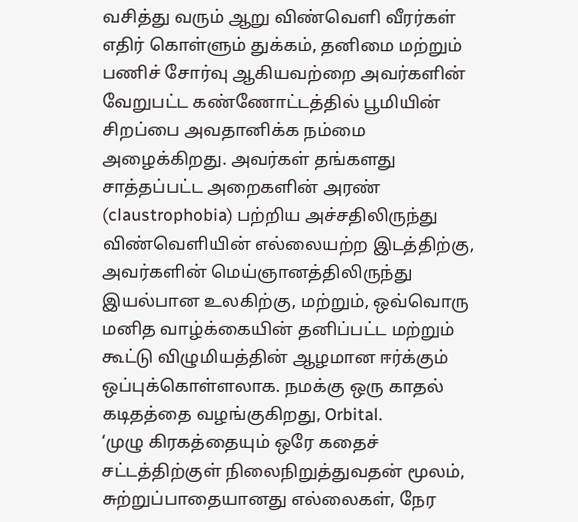வசித்து வரும் ஆறு விண்வெளி வீரர்கள் எதிர் கொள்ளும் துக்கம், தனிமை மற்றும் பணிச் சோர்வு ஆகியவற்றை அவர்களின் வேறுபட்ட கண்ணோட்டத்தில் பூமியின் சிறப்பை அவதானிக்க நம்மை அழைக்கிறது. அவர்கள் தங்களது சாத்தப்பட்ட அறைகளின் அரண் (claustrophobia) பற்றிய அச்சதிலிருந்து விண்வெளியின் எல்லையற்ற இடத்திற்கு, அவர்களின் மெய்ஞானத்திலிருந்து இயல்பான உலகிற்கு, மற்றும், ஒவ்வொரு மனித வாழ்க்கையின் தனிப்பட்ட மற்றும் கூட்டு விழுமியத்தின் ஆழமான ஈர்க்கும் ஒப்புக்கொள்ளலாக. நமக்கு ஒரு காதல் கடிதத்தை வழங்குகிறது, Orbital.
‘முழு கிரகத்தையும் ஒரே கதைச் சட்டத்திற்குள் நிலைநிறுத்துவதன் மூலம், சுற்றுப்பாதையானது எல்லைகள், நேர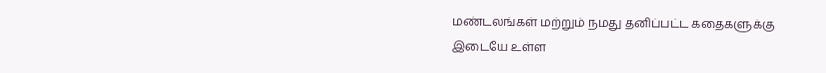மண்டலங்கள் மற்றும் நமது தனிப்பட்ட கதைகளுக்கு இடையே உள்ள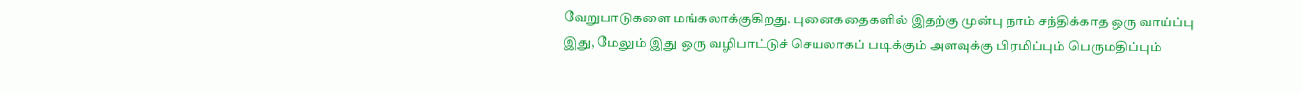வேறுபாடுகளை மங்கலாக்குகிறது. புனைகதைகளில் இதற்கு முன்பு நாம் சந்திக்காத ஒரு வாய்ப்பு இது, மேலும் இது ஒரு வழிபாட்டுச் செயலாகப் படிக்கும் அளவுக்கு பிரமிப்பும் பெருமதிப்பும்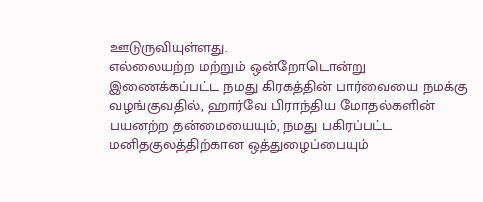ஊடுருவியுள்ளது.
எல்லையற்ற மற்றும் ஒன்றோடொன்று இணைக்கப்பட்ட நமது கிரகத்தின் பார்வையை நமக்கு வழங்குவதில், ஹார்வே பிராந்திய மோதல்களின் பயனற்ற தன்மையையும், நமது பகிரப்பட்ட மனிதகுலத்திற்கான ஒத்துழைப்பையும்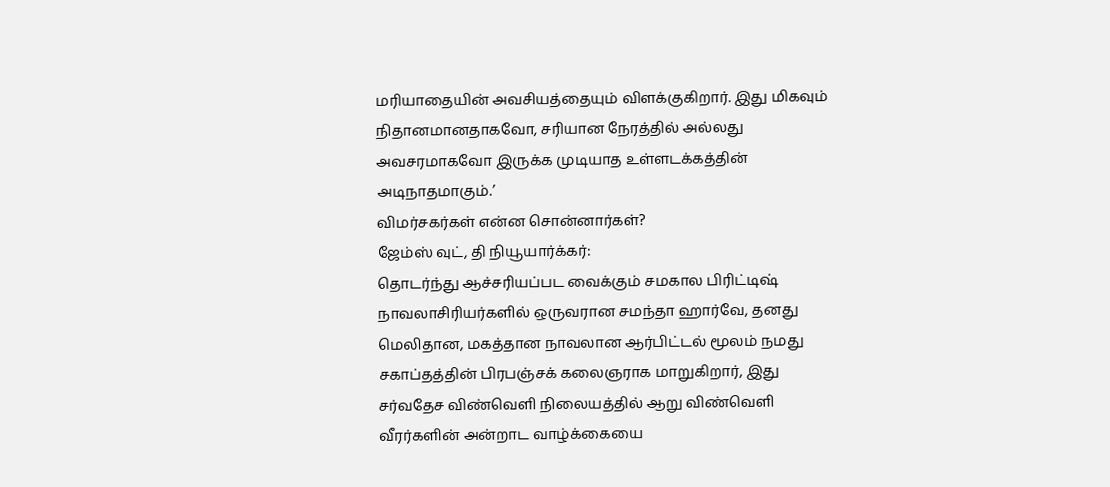மரியாதையின் அவசியத்தையும் விளக்குகிறார். இது மிகவும் நிதானமானதாகவோ, சரியான நேரத்தில் அல்லது அவசரமாகவோ இருக்க முடியாத உள்ளடக்கத்தின் அடிநாதமாகும்.’
விமர்சகர்கள் என்ன சொன்னார்கள்?
ஜேம்ஸ் வுட், தி நியூயார்க்கர்:
தொடர்ந்து ஆச்சரியப்பட வைக்கும் சமகால பிரிட்டிஷ் நாவலாசிரியர்களில் ஒருவரான சமந்தா ஹார்வே, தனது மெலிதான, மகத்தான நாவலான ஆர்பிட்டல் மூலம் நமது சகாப்தத்தின் பிரபஞ்சக் கலைஞராக மாறுகிறார், இது சர்வதேச விண்வெளி நிலையத்தில் ஆறு விண்வெளி வீரர்களின் அன்றாட வாழ்க்கையை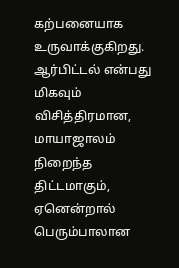கற்பனையாக உருவாக்குகிறது. ஆர்பிட்டல் என்பது மிகவும் விசித்திரமான, மாயாஜாலம் நிறைந்த திட்டமாகும், ஏனென்றால் பெரும்பாலான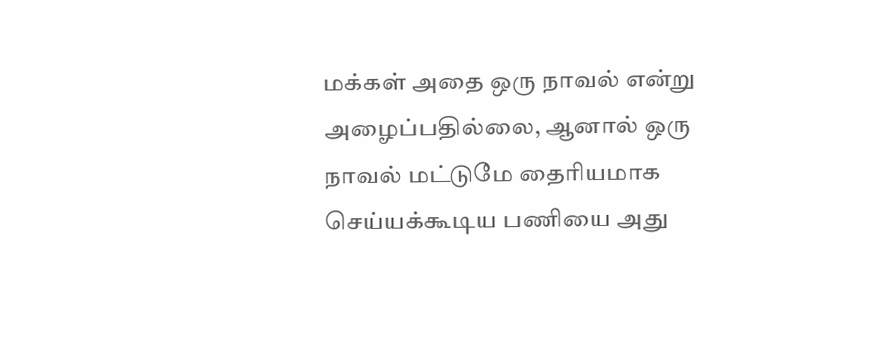மக்கள் அதை ஒரு நாவல் என்று அழைப்பதில்லை, ஆனால் ஒரு நாவல் மட்டுமே தைரியமாக செய்யக்கூடிய பணியை அது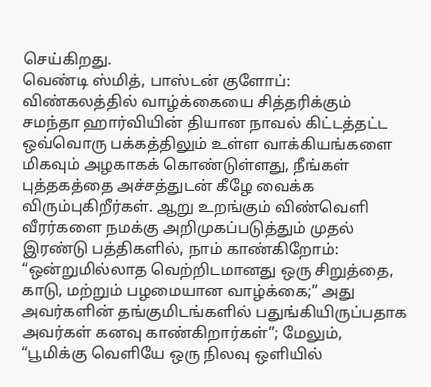செய்கிறது.
வெண்டி ஸ்மித், பாஸ்டன் குளோப்:
விண்கலத்தில் வாழ்க்கையை சித்தரிக்கும் சமந்தா ஹார்வியின் தியான நாவல் கிட்டத்தட்ட ஒவ்வொரு பக்கத்திலும் உள்ள வாக்கியங்களை மிகவும் அழகாகக் கொண்டுள்ளது, நீங்கள் புத்தகத்தை அச்சத்துடன் கீழே வைக்க விரும்புகிறீர்கள். ஆறு உறங்கும் விண்வெளி வீரர்களை நமக்கு அறிமுகப்படுத்தும் முதல் இரண்டு பத்திகளில், நாம் காண்கிறோம்: “ஒன்றுமில்லாத வெற்றிடமானது ஒரு சிறுத்தை, காடு, மற்றும் பழமையான வாழ்க்கை;” அது அவர்களின் தங்குமிடங்களில் பதுங்கியிருப்பதாக அவர்கள் கனவு காண்கிறார்கள்”; மேலும், “பூமிக்கு வெளியே ஒரு நிலவு ஒளியில்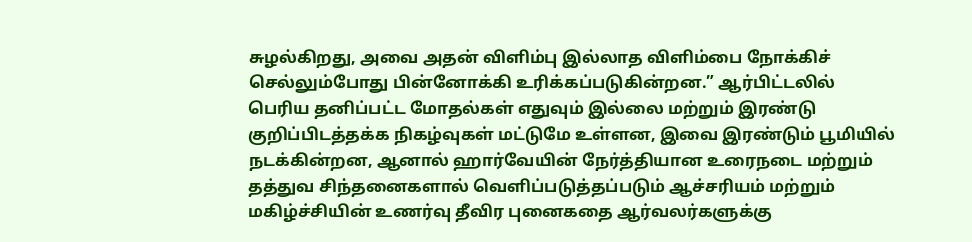சுழல்கிறது, அவை அதன் விளிம்பு இல்லாத விளிம்பை நோக்கிச் செல்லும்போது பின்னோக்கி உரிக்கப்படுகின்றன.” ஆர்பிட்டலில் பெரிய தனிப்பட்ட மோதல்கள் எதுவும் இல்லை மற்றும் இரண்டு குறிப்பிடத்தக்க நிகழ்வுகள் மட்டுமே உள்ளன, இவை இரண்டும் பூமியில் நடக்கின்றன, ஆனால் ஹார்வேயின் நேர்த்தியான உரைநடை மற்றும் தத்துவ சிந்தனைகளால் வெளிப்படுத்தப்படும் ஆச்சரியம் மற்றும் மகிழ்ச்சியின் உணர்வு தீவிர புனைகதை ஆர்வலர்களுக்கு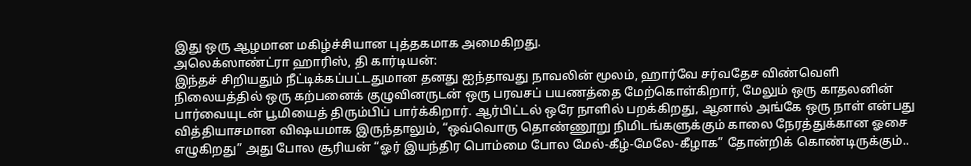இது ஒரு ஆழமான மகிழ்ச்சியான புத்தகமாக அமைகிறது.
அலெக்ஸாண்ட்ரா ஹாரிஸ், தி கார்டியன்:
இந்தச் சிறியதும் நீட்டிக்கப்பட்டதுமான தனது ஐந்தாவது நாவலின் மூலம், ஹார்வே சர்வதேச விண்வெளி நிலையத்தில் ஒரு கற்பனைக் குழுவினருடன் ஒரு பரவசப் பயணத்தை மேற்கொள்கிறார், மேலும் ஒரு காதலனின் பார்வையுடன் பூமியைத் திரும்பிப் பார்க்கிறார். ஆர்பிட்டல் ஒரே நாளில் பறக்கிறது, ஆனால் அங்கே ஒரு நாள் என்பது வித்தியாசமான விஷயமாக இருந்தாலும், “ஒவ்வொரு தொண்ணூறு நிமிடங்களுக்கும் காலை நேரத்துக்கான ஓசை எழுகிறது” அது போல சூரியன் “ஓர் இயந்திர பொம்மை போல மேல்-கீழ்-மேலே-கீழாக” தோன்றிக் கொண்டிருக்கும்..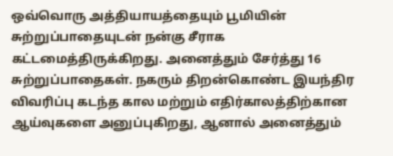ஒவ்வொரு அத்தியாயத்தையும் பூமியின் சுற்றுப்பாதையுடன் நன்கு சீராக கட்டமைத்திருக்கிறது. அனைத்தும் சேர்த்து 16 சுற்றுப்பாதைகள். நகரும் திறன்கொண்ட இயந்திர விவரிப்பு கடந்த கால மற்றும் எதிர்காலத்திற்கான ஆய்வுகளை அனுப்புகிறது, ஆனால் அனைத்தும்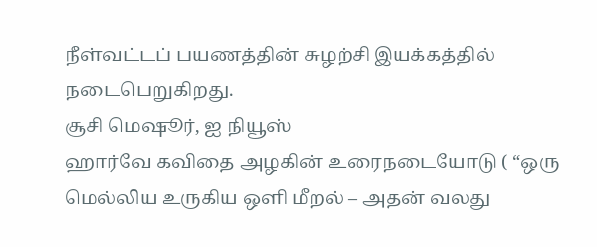நீள்வட்டப் பயணத்தின் சுழற்சி இயக்கத்தில் நடைபெறுகிறது.
சூசி மெஷூர், ஐ நியூஸ்
ஹார்வே கவிதை அழகின் உரைநடையோடு ( “ஒரு மெல்லிய உருகிய ஒளி மீறல் – அதன் வலது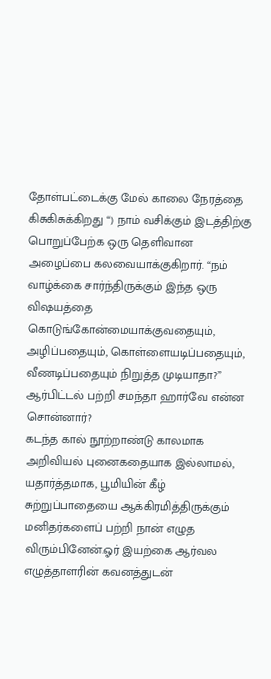தோள்பட்டைக்கு மேல் காலை நேரத்தை கிசுகிசுக்கிறது “) நாம் வசிக்கும் இடத்திற்கு பொறுப்பேற்க ஒரு தெளிவான அழைப்பை கலவையாக்குகிறார். “நம் வாழ்க்கை சார்ந்திருக்கும் இந்த ஒரு விஷயத்தை கொடுங்கோன்மையாக்குவதையும், அழிப்பதையும், கொள்ளையடிப்பதையும், வீணடிப்பதையும் நிறுத்த முடியாதா?”
ஆர்பிட்டல் பற்றி சமந்தா ஹார்வே என்ன சொன்னார்?
கடந்த கால் நூற்றாண்டு காலமாக அறிவியல் புனைகதையாக இல்லாமல், யதார்த்தமாக, பூமியின் கீழ் சுற்றுப்பாதையை ஆக்கிரமித்திருக்கும் மனிதர்களைப் பற்றி நான் எழுத விரும்பினேன்.ஓர் இயற்கை ஆர்வல எழுத்தாளரின் கவனத்துடன்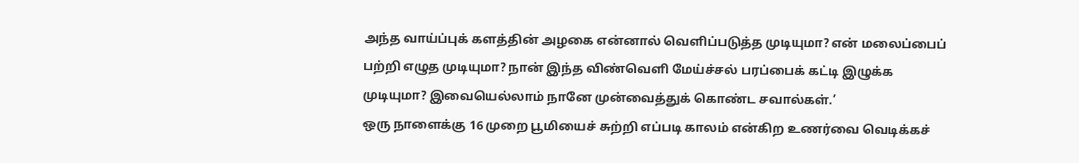அந்த வாய்ப்புக் களத்தின் அழகை என்னால் வெளிப்படுத்த முடியுமா? என் மலைப்பைப் பற்றி எழுத முடியுமா? நான் இந்த விண்வெளி மேய்ச்சல் பரப்பைக் கட்டி இழுக்க முடியுமா? இவையெல்லாம் நானே முன்வைத்துக் கொண்ட சவால்கள்.’
ஒரு நாளைக்கு 16 முறை பூமியைச் சுற்றி எப்படி காலம் என்கிற உணர்வை வெடிக்கச்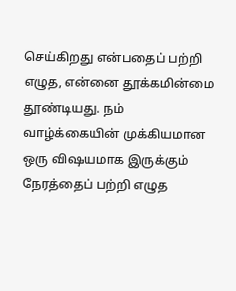செய்கிறது என்பதைப் பற்றி எழுத, என்னை தூக்கமின்மை தூண்டியது. நம் வாழ்க்கையின் முக்கியமான ஒரு விஷயமாக இருக்கும் நேரத்தைப் பற்றி எழுத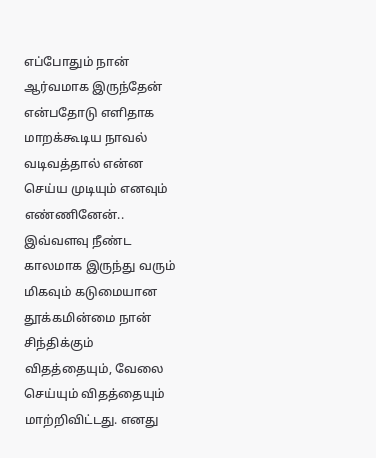எப்போதும் நான் ஆர்வமாக இருந்தேன் என்பதோடு எளிதாக மாறக்கூடிய நாவல் வடிவத்தால் என்ன செய்ய முடியும் எனவும் எண்ணினேன்.. இவ்வளவு நீண்ட காலமாக இருந்து வரும் மிகவும் கடுமையான தூக்கமின்மை நான் சிந்திக்கும் விதத்தையும், வேலை செய்யும் விதத்தையும் மாற்றிவிட்டது. எனது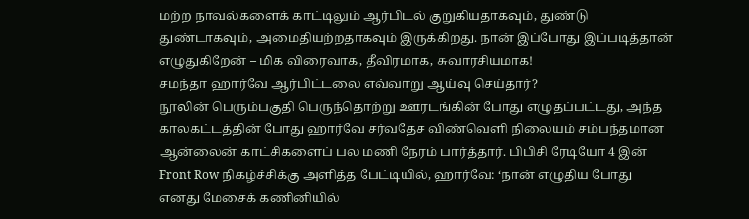மற்ற நாவல்களைக் காட்டிலும் ஆர்பிடல் குறுகியதாகவும், துண்டு துண்டாகவும், அமைதியற்றதாகவும் இருக்கிறது. நான் இப்போது இப்படித்தான் எழுதுகிறேன் – மிக விரைவாக, தீவிரமாக, சுவாரசியமாக!
சமந்தா ஹார்வே ஆர்பிட்டலை எவ்வாறு ஆய்வு செய்தார்?
நூலின் பெரும்பகுதி பெருந்தொற்று ஊரடங்கின் போது எழுதப்பட்டது, அந்த காலகட்டத்தின் போது ஹார்வே சர்வதேச விண்வெளி நிலையம் சம்பந்தமான ஆன்லைன் காட்சிகளைப் பல மணி நேரம் பார்த்தார். பிபிசி ரேடியோ 4 இன் Front Row நிகழ்ச்சிக்கு அளித்த பேட்டியில், ஹார்வே: ‘நான் எழுதிய போது எனது மேசைக் கணினியில்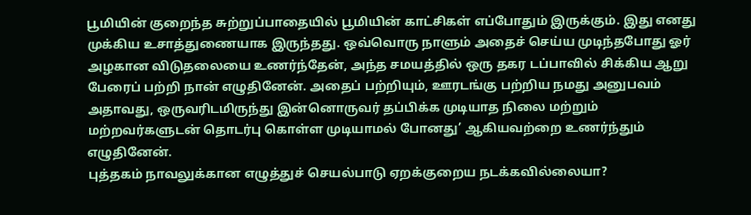பூமியின் குறைந்த சுற்றுப்பாதையில் பூமியின் காட்சிகள் எப்போதும் இருக்கும். இது எனது முக்கிய உசாத்துணையாக இருந்தது. ஒவ்வொரு நாளும் அதைச் செய்ய முடிந்தபோது ஓர் அழகான விடுதலையை உணர்ந்தேன், அந்த சமயத்தில் ஒரு தகர டப்பாவில் சிக்கிய ஆறு பேரைப் பற்றி நான் எழுதினேன். அதைப் பற்றியும், ஊரடங்கு பற்றிய நமது அனுபவம் அதாவது, ஒருவரிடமிருந்து இன்னொருவர் தப்பிக்க முடியாத நிலை மற்றும் மற்றவர்களுடன் தொடர்பு கொள்ள முடியாமல் போனது’ ஆகியவற்றை உணர்ந்தும் எழுதினேன்.
புத்தகம் நாவலுக்கான எழுத்துச் செயல்பாடு ஏறக்குறைய நடக்கவில்லையா?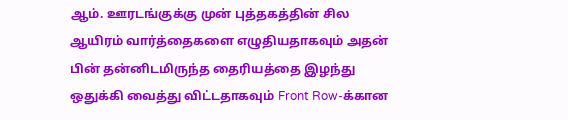ஆம். ஊரடங்குக்கு முன் புத்தகத்தின் சில ஆயிரம் வார்த்தைகளை எழுதியதாகவும் அதன் பின் தன்னிடமிருந்த தைரியத்தை இழந்து ஒதுக்கி வைத்து விட்டதாகவும் Front Row-க்கான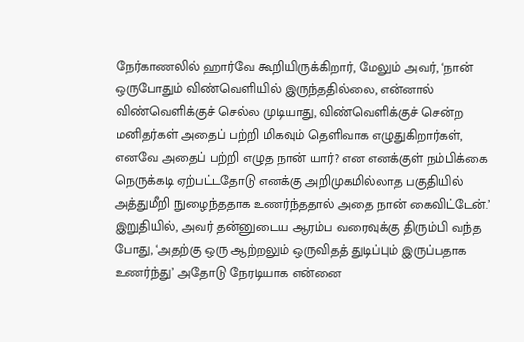நேர்காணலில் ஹார்வே கூறியிருக்கிறார், மேலும் அவர், ‘நான் ஒருபோதும் விண்வெளியில் இருந்ததில்லை, என்னால் விண்வெளிக்குச் செல்ல முடியாது, விண்வெளிக்குச் சென்ற மனிதர்கள் அதைப் பற்றி மிகவும் தெளிவாக எழுதுகிறார்கள், எனவே அதைப் பற்றி எழுத நான் யார்? என எனக்குள் நம்பிக்கை நெருக்கடி ஏற்பட்டதோடு எனக்கு அறிமுகமில்லாத பகுதியில் அத்துமீறி நுழைந்ததாக உணர்ந்ததால் அதை நான் கைவிட்டேன்.’ இறுதியில், அவர் தன்னுடைய ஆரம்ப வரைவுக்கு திரும்பி வந்த போது, ‘அதற்கு ஒரு ஆற்றலும் ஒருவிதத் துடிப்பும் இருப்பதாக உணர்ந்து’ அதோடு நேரடியாக என்னை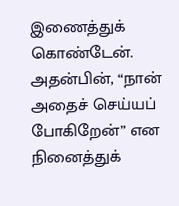இணைத்துக் கொண்டேன். அதன்பின், “நான் அதைச் செய்யப் போகிறேன்” என நினைத்துக்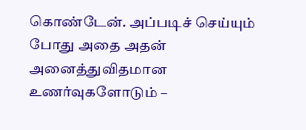கொண்டேன். அப்படிச் செய்யும் போது அதை அதன் அனைத்துவிதமான உணர்வுகளோடும் –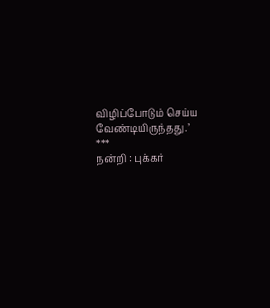விழிப்போடும் செய்ய வேண்டியிருந்தது.’
***
நன்றி : புக்கர்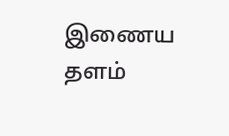இணைய தளம்